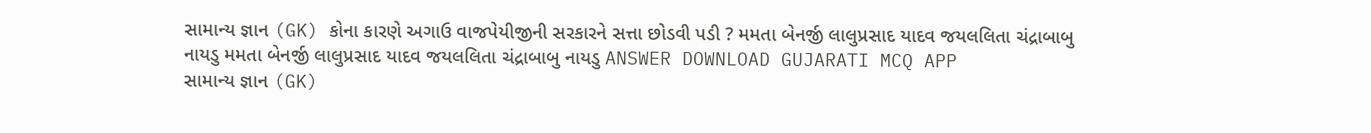સામાન્ય જ્ઞાન (GK) કોના કારણે અગાઉ વાજપેયીજીની સરકારને સત્તા છોડવી પડી ? મમતા બેનર્જી લાલુપ્રસાદ યાદવ જયલલિતા ચંદ્રાબાબુ નાયડુ મમતા બેનર્જી લાલુપ્રસાદ યાદવ જયલલિતા ચંદ્રાબાબુ નાયડુ ANSWER DOWNLOAD GUJARATI MCQ APP
સામાન્ય જ્ઞાન (GK)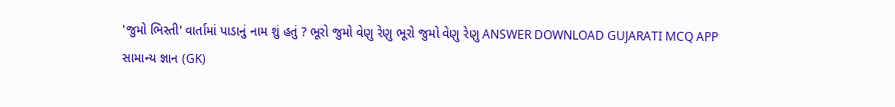'જુમો ભિસ્તી' વાર્તામાં પાડાનું નામ શું હતું ? ભૂરો જુમો વેણુ રેણુ ભૂરો જુમો વેણુ રેણુ ANSWER DOWNLOAD GUJARATI MCQ APP
સામાન્ય જ્ઞાન (GK)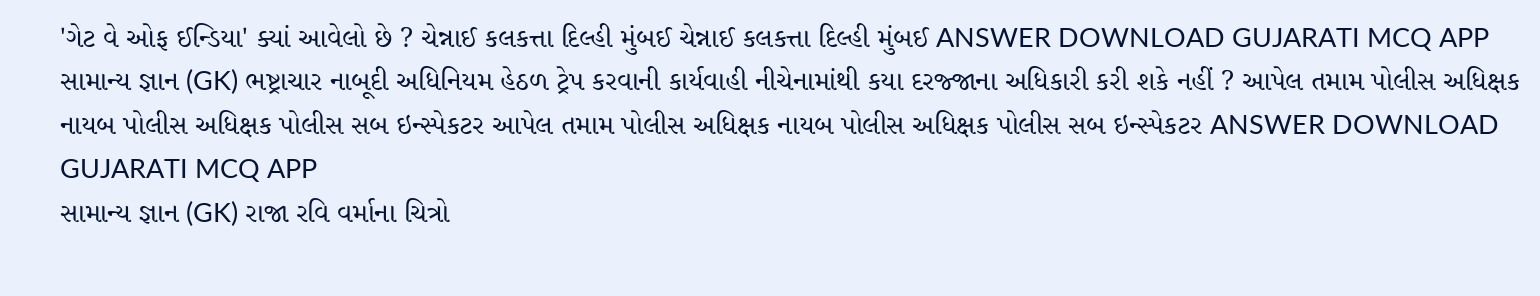'ગેટ વે ઓફ ઈન્ડિયા' ક્યાં આવેલો છે ? ચેન્નાઈ કલકત્તા દિલ્હી મુંબઈ ચેન્નાઈ કલકત્તા દિલ્હી મુંબઈ ANSWER DOWNLOAD GUJARATI MCQ APP
સામાન્ય જ્ઞાન (GK) ભષ્ટ્રાચાર નાબૂદી અધિનિયમ હેઠળ ટ્રેપ કરવાની કાર્યવાહી નીચેનામાંથી કયા દરજ્જાના અધિકારી કરી શકે નહીં ? આપેલ તમામ પોલીસ અધિક્ષક નાયબ પોલીસ અધિક્ષક પોલીસ સબ ઇન્સ્પેકટર આપેલ તમામ પોલીસ અધિક્ષક નાયબ પોલીસ અધિક્ષક પોલીસ સબ ઇન્સ્પેકટર ANSWER DOWNLOAD GUJARATI MCQ APP
સામાન્ય જ્ઞાન (GK) રાજા રવિ વર્માના ચિત્રો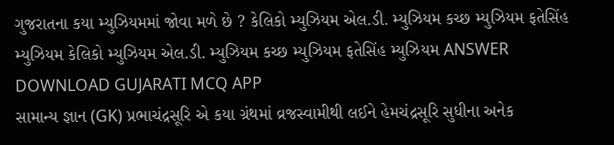ગુજરાતના કયા મ્યુઝિયમમાં જોવા મળે છે ? કેલિકો મ્યુઝિયમ એલ.ડી. મ્યુઝિયમ કચ્છ મ્યુઝિયમ ફતેસિંહ મ્યુઝિયમ કેલિકો મ્યુઝિયમ એલ.ડી. મ્યુઝિયમ કચ્છ મ્યુઝિયમ ફતેસિંહ મ્યુઝિયમ ANSWER DOWNLOAD GUJARATI MCQ APP
સામાન્ય જ્ઞાન (GK) પ્રભાચંદ્રસૂરિ એ કયા ગ્રંથમાં વ્રજસ્વામીથી લઈને હેમચંદ્રસૂરિ સુધીના અનેક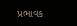પ્રભાવક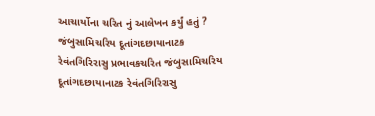આચાર્યોના ચરિત નું આલેખન કર્યું હતું ? જંબુસામિચરિય દૂતાંગદછાયાનાટક રેવંતગિરિરાસુ પ્રભાવકચરિત જંબુસામિચરિય દૂતાંગદછાયાનાટક રેવંતગિરિરાસુ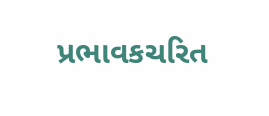પ્રભાવકચરિત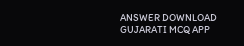ANSWER DOWNLOAD GUJARATI MCQ APP